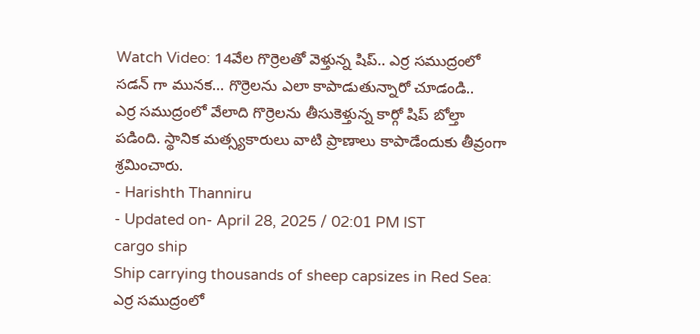Watch Video: 14వేల గొర్రెలతో వెళ్తున్న షిప్.. ఎర్ర సముద్రంలో సడన్ గా మునక… గొర్రెలను ఎలా కాపాడుతున్నారో చూడండి..
ఎర్ర సముద్రంలో వేలాది గొర్రెలను తీసుకెళ్తున్న కార్గో షిప్ బోల్తా పడింది. స్థానిక మత్స్యకారులు వాటి ప్రాణాలు కాపాడేందుకు తీవ్రంగా శ్రమించారు.
- Harishth Thanniru
- Updated on- April 28, 2025 / 02:01 PM IST
cargo ship
Ship carrying thousands of sheep capsizes in Red Sea: ఎర్ర సముద్రంలో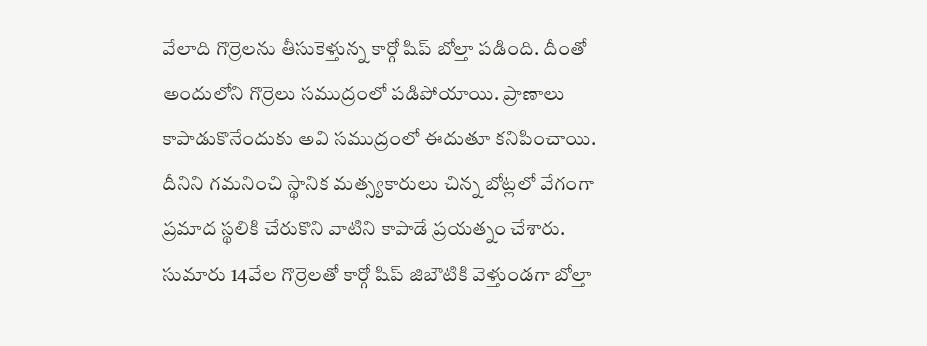వేలాది గొర్రెలను తీసుకెళ్తున్న కార్గో షిప్ బోల్తా పడింది. దీంతో అందులోని గొర్రెలు సముద్రంలో పడిపోయాయి. ప్రాణాలు కాపాడుకొనేందుకు అవి సముద్రంలో ఈదుతూ కనిపించాయి. దీనిని గమనించి స్థానిక మత్స్యకారులు చిన్న బోట్లలో వేగంగా ప్రమాద స్థలికి చేరుకొని వాటిని కాపాడే ప్రయత్నం చేశారు.
సుమారు 14వేల గొర్రెలతో కార్గో షిప్ జిబౌటికి వెళ్తుండగా బోల్తా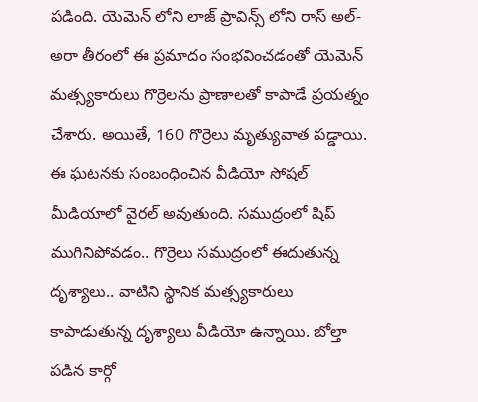పడింది. యెమెన్ లోని లాజ్ ప్రావిన్స్ లోని రాస్ అల్-అరా తీరంలో ఈ ప్రమాదం సంభవించడంతో యెమెన్ మత్స్యకారులు గొర్రెలను ప్రాణాలతో కాపాడే ప్రయత్నం చేశారు. అయితే, 160 గొర్రెలు మృత్యువాత పడ్డాయి. ఈ ఘటనకు సంబంధించిన వీడియో సోషల్ మీడియాలో వైరల్ అవుతుంది. సముద్రంలో షిప్ ముగినిపోవడం.. గొర్రెలు సముద్రంలో ఈదుతున్న దృశ్యాలు.. వాటిని స్థానిక మత్స్యకారులు కాపాడుతున్న దృశ్యాలు వీడియో ఉన్నాయి. బోల్తా పడిన కార్గో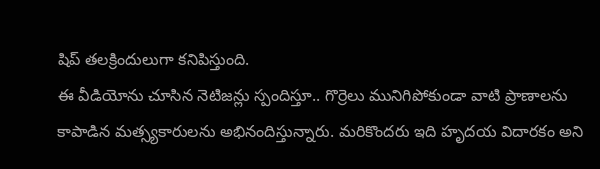షిప్ తలక్రిందులుగా కనిపిస్తుంది.
ఈ వీడియోను చూసిన నెటిజన్లు స్పందిస్తూ.. గొర్రెలు మునిగిపోకుండా వాటి ప్రాణాలను కాపాడిన మత్స్యకారులను అభినందిస్తున్నారు. మరికొందరు ఇది హృదయ విదారకం అని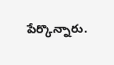పేర్కొన్నారు.